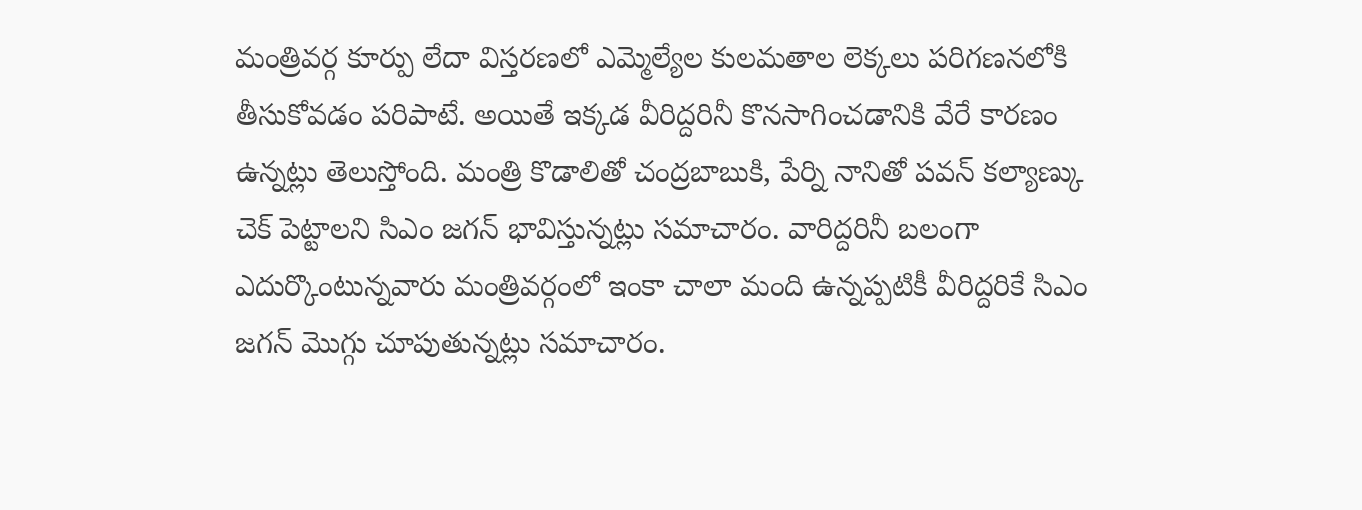మంత్రివర్గ కూర్పు లేదా విస్తరణలో ఎమ్మెల్యేల కులమతాల లెక్కలు పరిగణనలోకి తీసుకోవడం పరిపాటే. అయితే ఇక్కడ వీరిద్దరినీ కొనసాగించడానికి వేరే కారణం ఉన్నట్లు తెలుస్తోంది. మంత్రి కొడాలితో చంద్రబాబుకి, పేర్ని నానితో పవన్ కల్యాణ్కు చెక్ పెట్టాలని సిఎం జగన్ భావిస్తున్నట్లు సమాచారం. వారిద్దరినీ బలంగా ఎదుర్కొంటున్నవారు మంత్రివర్గంలో ఇంకా చాలా మంది ఉన్నప్పటికీ వీరిద్దరికే సిఎం జగన్ మొగ్గు చూపుతున్నట్లు సమాచారం.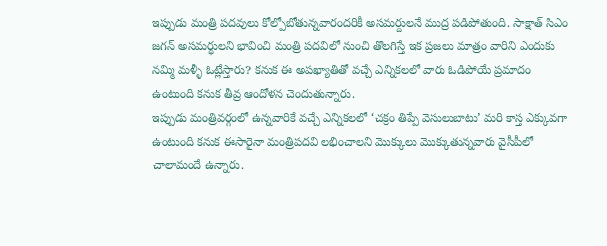ఇప్పుడు మంత్రి పదవులు కోల్పోబోతున్నవారందరికీ అసమర్దులనే ముద్ర పడిపోతుంది. సాక్షాత్ సిఎం జగన్ అసమర్ధులని భావించి మంత్రి పదవిలో నుంచి తొలగిస్తే ఇక ప్రజలు మాత్రం వారిని ఎందుకు నమ్మి మళ్ళీ ఓట్లేస్తారు? కనుక ఈ అపఖ్యాతితో వచ్చే ఎన్నికలలో వారు ఓడిపోయే ప్రమాదం ఉంటుంది కనుక తీవ్ర ఆందోళన చెందుతున్నారు.
ఇప్పుడు మంత్రివర్గంలో ఉన్నవారికే వచ్చే ఎన్నికలలో ‘చక్రం తిప్పే వెసులుబాటు’ మరి కాస్త ఎక్కువగా ఉంటుంది కనుక ఈసారైనా మంత్రిపదవి లభించాలని మొక్కులు మొక్కుతున్నవారు వైసీపీలో చాలామందే ఉన్నారు.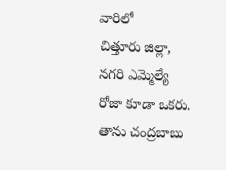వారిలో
చిత్తూరు జిల్లా, నగరి ఎమ్మెల్యే రోజా కూడా ఒకరు. తాను చంద్రబాబు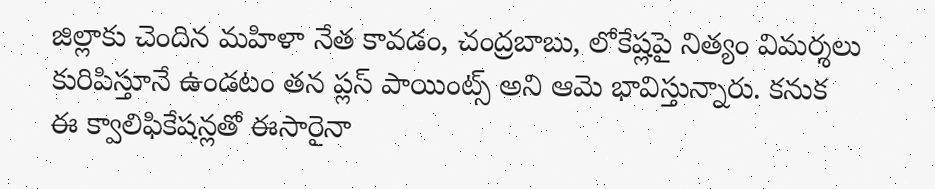జిల్లాకు చెందిన మహిళా నేత కావడం, చంద్రబాబు, లోకేష్లపై నిత్యం విమర్శలు కురిపిస్తూనే ఉండటం తన ప్లస్ పాయింట్స్ అని ఆమె భావిస్తున్నారు. కనుక ఈ క్వాలిఫికేషన్లతో ఈసారైనా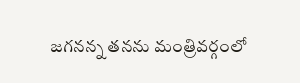జగనన్న తనను మంత్రివర్గంలో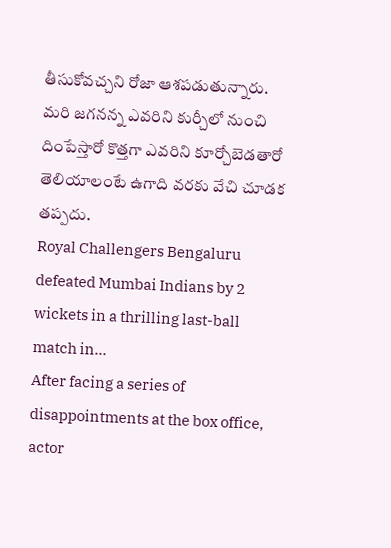తీసుకోవచ్చని రోజా ఆశపడుతున్నారు. మరి జగనన్న ఎవరిని కుర్చీలో నుంచి దింపేస్తారో కొత్తగా ఎవరిని కూర్చోబెడతారో తెలియాలంటే ఉగాది వరకు వేచి చూడక తప్పదు.
Royal Challengers Bengaluru defeated Mumbai Indians by 2 wickets in a thrilling last-ball match in…
After facing a series of disappointments at the box office, actor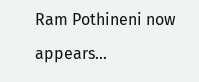Ram Pothineni now appears…